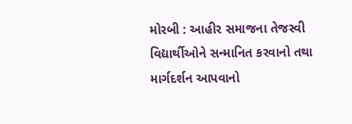મોરબી : આહીર સમાજના તેજસ્વી વિદ્યાર્થીઓને સન્માનિત કરવાનો તથા માર્ગદર્શન આપવાનો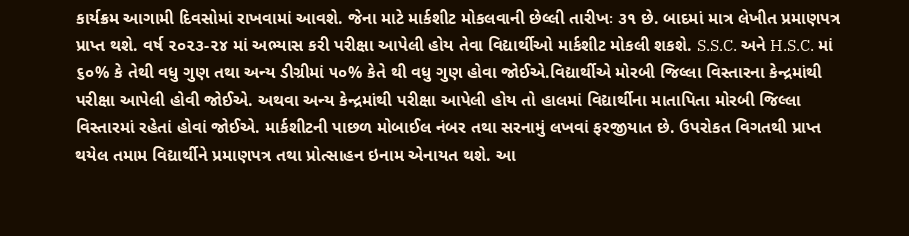કાર્યક્રમ આગામી દિવસોમાં રાખવામાં આવશે. જેના માટે માર્કશીટ મોકલવાની છેલ્લી તારીખઃ ૩૧ છે. બાદમાં માત્ર લેખીત પ્રમાણપત્ર પ્રાપ્ત થશે. વર્ષ ૨૦૨૩-૨૪ માં અભ્યાસ કરી પરીક્ષા આપેલી હોય તેવા વિદ્યાર્થીઓ માર્કશીટ મોકલી શકશે. S.S.C. અને H.S.C. માં ૬૦% કે તેથી વધુ ગુણ તથા અન્ય ડીગ્રીમાં ૫૦% કેતે થી વધુ ગુણ હોવા જોઈએ.વિદ્યાર્થીએ મોરબી જિલ્લા વિસ્તારના કેન્દ્રમાંથી પરીક્ષા આપેલી હોવી જોઈએ. અથવા અન્ય કેન્દ્રમાંથી પરીક્ષા આપેલી હોય તો હાલમાં વિદ્યાર્થીના માતાપિતા મોરબી જિલ્લા વિસ્તારમાં રહેતાં હોવાં જોઈએ. માર્કશીટની પાછળ મોબાઈલ નંબર તથા સરનામું લખવાં ફરજીયાત છે. ઉપરોકત વિગતથી પ્રાપ્ત થયેલ તમામ વિદ્યાર્થીને પ્રમાણપત્ર તથા પ્રોત્સાહન ઇનામ એનાયત થશે. આ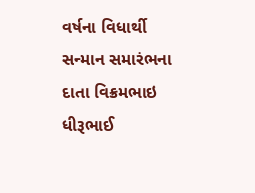વર્ષના વિધાર્થી સન્માન સમારંભના દાતા વિક્રમભાઇ ધીરૂભાઈ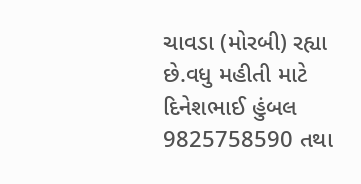ચાવડા (મોરબી) રહ્યા છે.વધુ મહીતી માટે દિનેશભાઈ હુંબલ 9825758590 તથા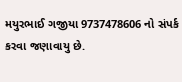મયુરભાઈ ગજીયા 9737478606 નો સંપર્ક કરવા જણાવાયુ છે.